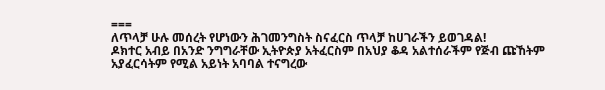===
ለጥላቻ ሁሉ መሰረት የሆነውን ሕገመንግስት ስናፈርስ ጥላቻ ከሀገራችን ይወገዳል!
ዶክተር አብይ በአንድ ንግግራቸው ኢትዮጵያ አትፈርስም በአህያ ቆዳ አልተሰራችም የጅብ ጩኸትም አያፈርሳትም የሚል አይነት አባባል ተናግረው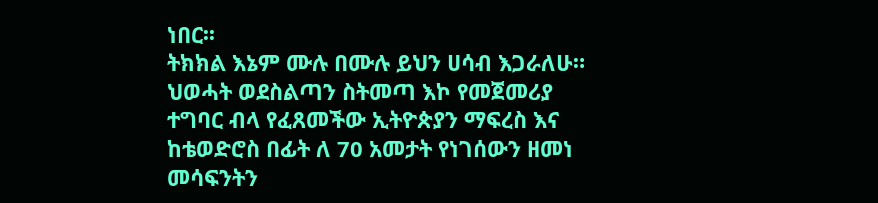ነበር፡፡
ትክክል እኔም ሙሉ በሙሉ ይህን ሀሳብ እጋራለሁ። ህወሓት ወደስልጣን ስትመጣ እኮ የመጀመሪያ ተግባር ብላ የፈጸመችው ኢትዮጵያን ማፍረስ እና ከቴወድሮስ በፊት ለ 70 አመታት የነገሰውን ዘመነ መሳፍንትን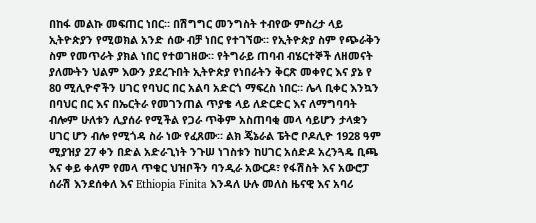በከፋ መልኩ መፍጠር ነበር። በሽግግር መንግስት ተብየው ምስረታ ላይ ኢትዮጵያን የሚወክል አንድ ሰው ብቻ ነበር የተገኘው። የኢትዮጵያ ስም የጭራቅን ስም የመጥራት ያክል ነበር የተወገዘው። የትግራይ ጠባብ ብሄርተኞች ለዘመናት ያለሙትን ህልም እውን ያደረጉበት ኢትዮጵያ የነበራትን ቅርጽ መቀየር እና ያኔ የ 80 ሚሊዮኖችን ሀገር የባህር በር አልባ አድርጎ ማፍረስ ነበር። ሌላ ቢቀር እንኳን በባህር በር እና በኤርትራ የመገንጠል ጥያቄ ላይ ለድርድር እና ለማግባባት ብሎም ሁለቱን ሊያሰራ የሚችል የጋራ ጥቅም አስጠባቂ መላ ሳይሆን ታላቋን ሀገር ሆን ብሎ የሚጎዳ ስራ ነው የፈጸሙ። ልክ ጄኔራል ፔትሮ ቦዶሊዮ 1928 ዓም ሚያዝያ 27 ቀን በድል አድራጊነት ንጉሠ ነገስቱን ከሀገር አሰድዶ አረንጓዴ ቢጫ እና ቀይ ቀለም የመላ ጥቁር ህዝቦችን ባንዲራ አውርዶ፣ የፋሽስት እና አውሮፓ ሰራሽ እንደሰቀለ እና Ethiopia Finita እንዳለ ሁሉ መለስ ዜናዊ እና አባሪ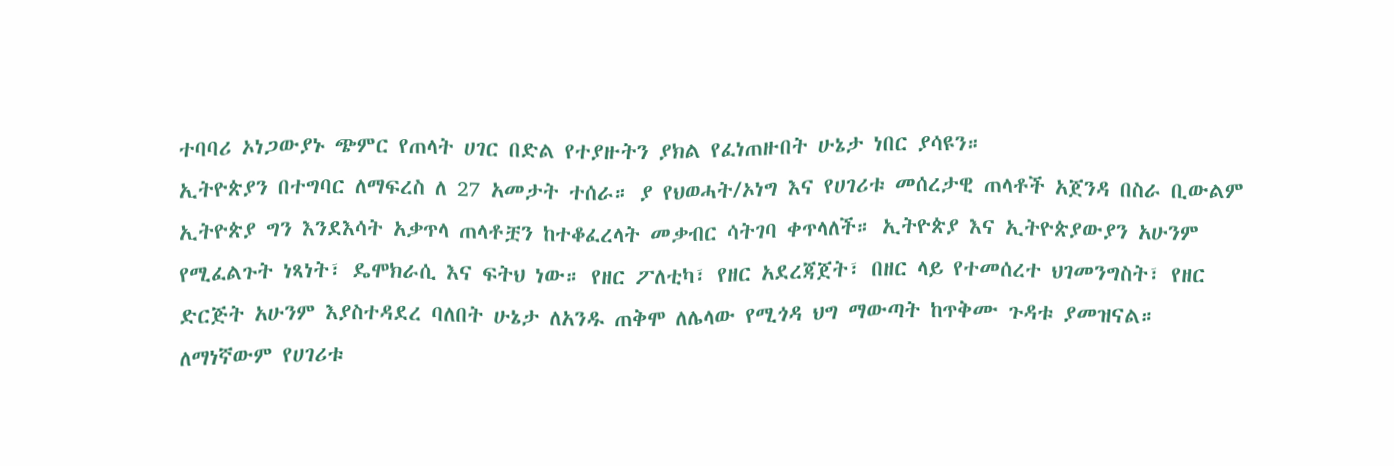ተባባሪ ኦነጋውያኑ ጭምር የጠላት ሀገር በድል የተያዙትን ያክል የፈነጠዙበት ሁኔታ ነበር ያሳዩን።
ኢትዮጵያን በተግባር ለማፍረስ ለ 27 አመታት ተሰራ። ያ የህወሓት/ኦነግ እና የሀገሪቱ መሰረታዊ ጠላቶች አጀንዳ በስራ ቢውልም ኢትዮጵያ ግን እንደእሳት አቃጥላ ጠላቶቿን ከተቆፈረላት መቃብር ሳትገባ ቀጥላለች። ኢትዮጵያ እና ኢትዮጵያውያን አሁንም የሚፈልጉት ነጻነት፣ ዴሞክራሲ እና ፍትህ ነው። የዘር ፖለቲካ፣ የዘር አደረጃጀት፣ በዘር ላይ የተመሰረተ ህገመንግስት፣ የዘር ድርጅት አሁንም እያስተዳደረ ባለበት ሁኔታ ለአንዱ ጠቅሞ ለሌላው የሚጎዳ ህግ ማውጣት ከጥቅሙ ጉዳቱ ያመዝናል።
ለማነኛውም የሀገሪቱ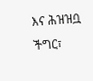እና ሕዝዝቧ ችግር፣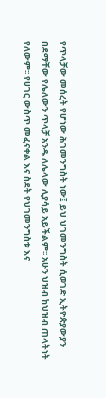የጥላቻው መሰረት የሆነው ሕገመንግስት ነው፤ ይህ ህገመንግስት ሲወገድ ኢትዮጵያውያን በደማቸው የሌለውን ጥላቻ አንዱ ለሌላው ሊያሳይ አይችልም፡፡ አሁን ህዝብ ከህዝብ ጠላትነት የለውም፡፡ የሀገር ውስጥ መፈናቀል እና ስደት የህገመንግስቱ እና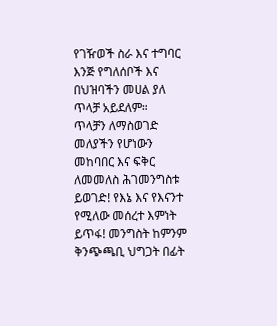የገዥወች ስራ እና ተግባር እንጅ የግለሰቦች እና በህዝባችን መሀል ያለ ጥላቻ አይደለም።
ጥላቻን ለማስወገድ መለያችን የሆነውን መከባበር እና ፍቅር ለመመለስ ሕገመንግስቱ ይወገድ! የእኔ እና የእናንተ የሚለው መሰረተ እምነት ይጥፋ! መንግስት ከምንም ቅንጭጫቢ ህግጋት በፊት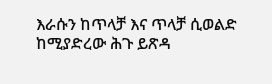እራሱን ከጥላቻ እና ጥላቻ ሲወልድ ከሚያድረው ሕጉ ይጽዳ